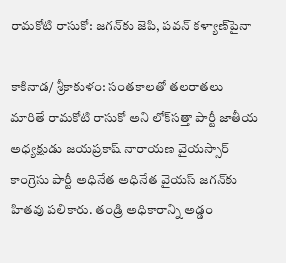రామకోటి రాసుకో: జగన్‌కు జెపి, పవన్ కళ్యాణ్‌పైనా

కాకినాడ/ శ్రీకాకుళం: సంతకాలతో తలరాతలు మారితే రామకోటి రాసుకో అని లోక్‌సత్తా పార్టీ జాతీయ అధ్యక్షుడు జయప్రకాష్ నారాయణ వైయస్సార్ కాంగ్రెసు పార్టీ అధినేత అధినేత వైయస్ జగన్‌కు హితవు పలికారు. తండ్రి అధికారాన్ని అడ్డం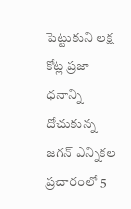పెట్టుకుని లక్ష కోట్ల ప్రజా ధనాన్ని దోచుకున్న జగన్ ఎన్నికల ప్రచారంలో 5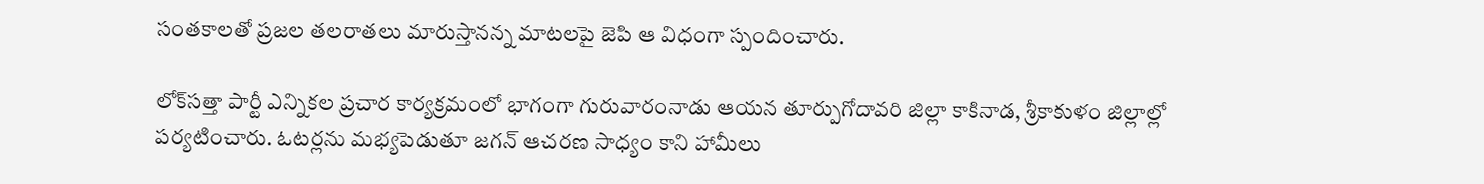సంతకాలతో ప్రజల తలరాతలు మారుస్తానన్న మాటలపై జెపి ఆ విధంగా స్పందించారు.

లోక్‌సత్తా పార్టీ ఎన్నికల ప్రచార కార్యక్రమంలో భాగంగా గురువారంనాడు ఆయన తూర్పుగోదావరి జిల్లా కాకినాడ, శ్రీకాకుళం జిల్లాల్లో పర్యటించారు. ఓటర్లను మభ్యపెడుతూ జగన్ ఆచరణ సాధ్యం కాని హామీలు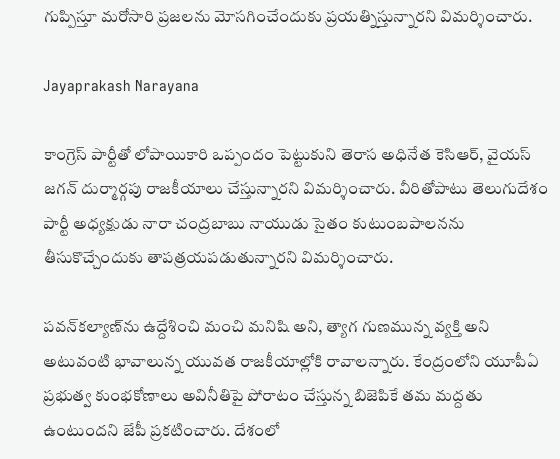గుప్పిస్తూ మరోసారి ప్రజలను మోసగించేందుకు ప్రయత్నిస్తున్నారని విమర్శించారు.

Jayaprakash Narayana

కాంగ్రెస్ పార్టీతో లోపాయికారి ఒప్పందం పెట్టుకుని తెరాస అధినేత కెసిఆర్, వైయస్ జగన్ దుర్మార్గపు రాజకీయాలు చేస్తున్నారని విమర్శించారు. వీరితోపాటు తెలుగుదేశం పార్టీ అధ్యక్షుడు నారా చంద్రబాబు నాయుడు సైతం కుటుంబపాలనను తీసుకొచ్చేందుకు తాపత్రయపడుతున్నారని విమర్శించారు.

పవన్‌కల్యాణ్‌ను ఉద్దేశించి మంచి మనిషి అని, త్యాగ గుణమున్న వ్యక్తి అని అటువంటి భావాలున్న యువత రాజకీయాల్లోకి రావాలన్నారు. కేంద్రంలోని యూపీఏ ప్రభుత్వ కుంభకోణాలు అవినీతిపై పోరాటం చేస్తున్న బిజెపికే తమ మద్దతు ఉంటుందని జేపీ ప్రకటించారు. దేశంలో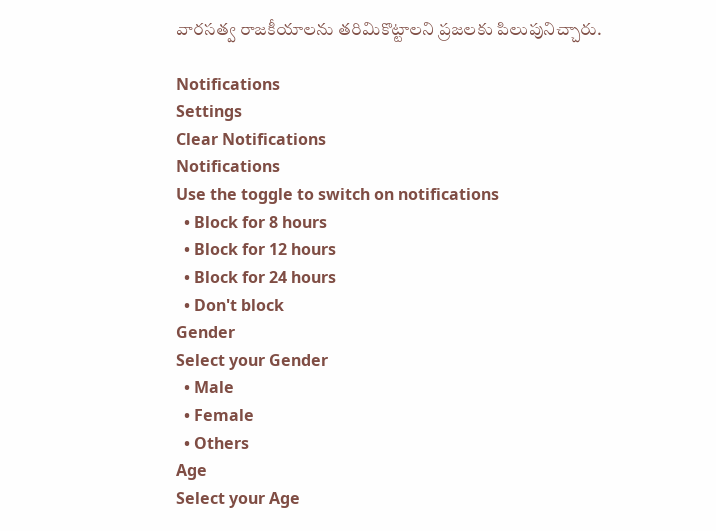వారసత్వ రాజకీయాలను తరిమికొట్టాలని ప్రజలకు పిలుపునిచ్చారు.

Notifications
Settings
Clear Notifications
Notifications
Use the toggle to switch on notifications
  • Block for 8 hours
  • Block for 12 hours
  • Block for 24 hours
  • Don't block
Gender
Select your Gender
  • Male
  • Female
  • Others
Age
Select your Age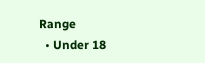Range
  • Under 18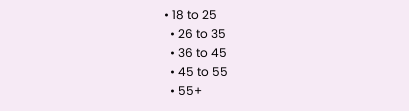• 18 to 25
  • 26 to 35
  • 36 to 45
  • 45 to 55
  • 55+